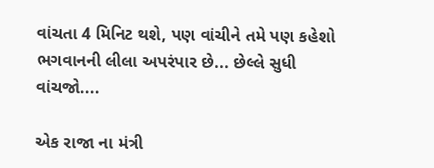વાંચતા 4 મિનિટ થશે, પણ વાંચીને તમે પણ કહેશો ભગવાનની લીલા અપરંપાર છે... છેલ્લે સુધી વાંચજો....

એક રાજા ના મંત્રી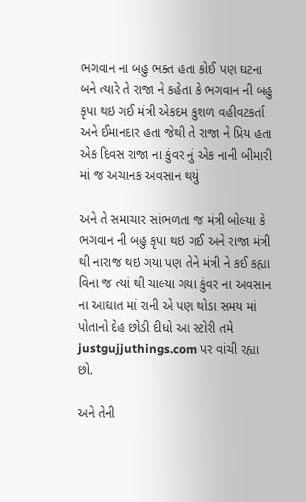ભગવાન ના બહુ ભક્ત હતા કોઈ પણ ઘટના બને ત્યારે તે રાજા ને કહેતા કે ભગવાન ની બહુ કૃપા થઇ ગઈ મંત્રી એકદમ કુશળ વહીવટકર્તા અને ઈમાનદાર હતા જેથી તે રાજા ને પ્રિય હતા એક દિવસ રાજા ના કુંવર નું એક નાની બીમારી માં જ અચાનક અવસાન થયું

અને તે સમાચાર સાંભળતા જ મંત્રી બોલ્યા કે ભગવાન ની બહુ કૃપા થઇ ગઈ અને રાજા મંત્રી થી નારાજ થઇ ગયા પણ તેને મંત્રી ને કઈ કહ્યા વિના જ ત્યાં થી ચાલ્યા ગયા કુંવર ના અવસાન ના આઘાત માં રાની એ પણ થોડા સમય માં પોતાનો દેહ છોડી દીધો આ સ્ટોરી તમે justgujjuthings.com પર વાંચી રહ્યા છો.

અને તેની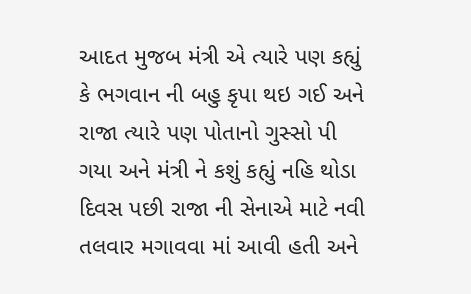આદત મુજબ મંત્રી એ ત્યારે પણ કહ્યું કે ભગવાન ની બહુ કૃપા થઇ ગઈ અને રાજા ત્યારે પણ પોતાનો ગુસ્સો પી ગયા અને મંત્રી ને કશું કહ્યું નહિ થોડા દિવસ પછી રાજા ની સેનાએ માટે નવી તલવાર મગાવવા માં આવી હતી અને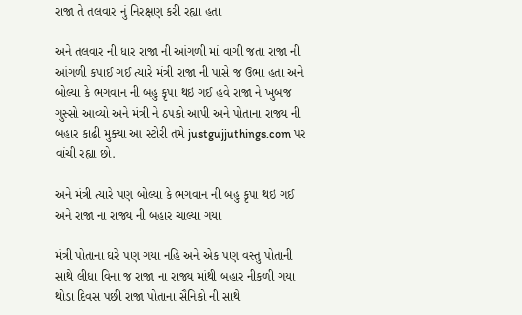રાજા તે તલવાર નું નિરક્ષણ કરી રહ્યા હતા

અને તલવાર ની ધાર રાજા ની આંગળી માં વાગી જતા રાજા ની આંગળી કપાઈ ગઈ ત્યારે મંત્રી રાજા ની પાસે જ ઉભા હતા અને બોલ્યા કે ભગવાન ની બહુ કૃપા થઇ ગઈ હવે રાજા ને ખુબજ ગુસ્સો આવ્યો અને મંત્રી ને ઠપકો આપી અને પોતાના રાજ્ય ની બહાર કાઢી મુક્યા આ સ્ટોરી તમે justgujjuthings.com પર વાંચી રહ્યા છો.

અને મંત્રી ત્યારે પણ બોલ્યા કે ભગવાન ની બહુ કૃપા થઇ ગઈ અને રાજા ના રાજ્ય ની બહાર ચાલ્યા ગયા

મંત્રી પોતાના ઘરે પણ ગયા નહિ અને એક પણ વસ્તુ પોતાની સાથે લીધા વિના જ રાજા ના રાજ્ય માંથી બહાર નીકળી ગયા થોડા દિવસ પછી રાજા પોતાના સૈનિકો ની સાથે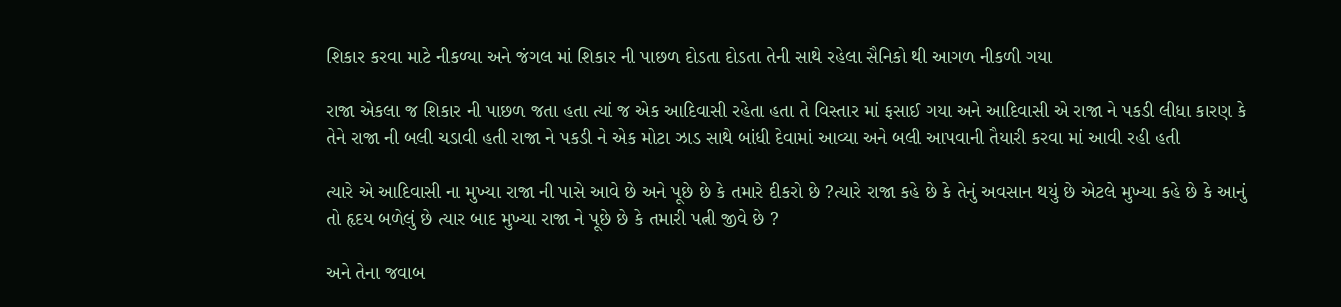શિકાર કરવા માટે નીકળ્યા અને જંગલ માં શિકાર ની પાછળ દોડતા દોડતા તેની સાથે રહેલા સૈનિકો થી આગળ નીકળી ગયા

રાજા એકલા જ શિકાર ની પાછળ જતા હતા ત્યાં જ એક આદિવાસી રહેતા હતા તે વિસ્તાર માં ફસાઈ ગયા અને આદિવાસી એ રાજા ને પકડી લીધા કારણ કે તેને રાજા ની બલી ચડાવી હતી રાજા ને પકડી ને એક મોટા ઝાડ સાથે બાંધી દેવામાં આવ્યા અને બલી આપવાની તૈયારી કરવા માં આવી રહી હતી

ત્યારે એ આદિવાસી ના મુખ્યા રાજા ની પાસે આવે છે અને પૂછે છે કે તમારે દીકરો છે ?ત્યારે રાજા કહે છે કે તેનું અવસાન થયું છે એટલે મુખ્યા કહે છે કે આનું તો હૃદય બળેલું છે ત્યાર બાદ મુખ્યા રાજા ને પૂછે છે કે તમારી પત્ની જીવે છે ?

અને તેના જવાબ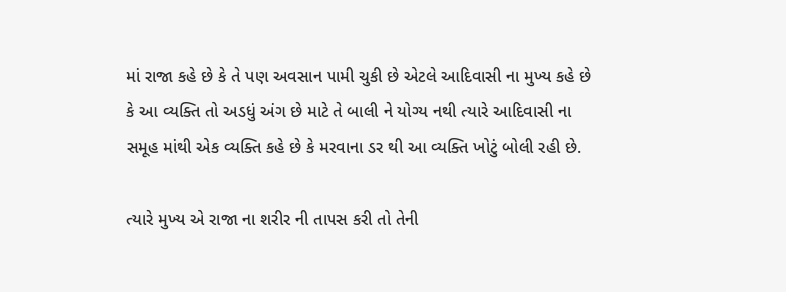માં રાજા કહે છે કે તે પણ અવસાન પામી ચુકી છે એટલે આદિવાસી ના મુખ્ય કહે છે કે આ વ્યક્તિ તો અડધું અંગ છે માટે તે બાલી ને યોગ્ય નથી ત્યારે આદિવાસી ના સમૂહ માંથી એક વ્યક્તિ કહે છે કે મરવાના ડર થી આ વ્યક્તિ ખોટું બોલી રહી છે.

ત્યારે મુખ્ય એ રાજા ના શરીર ની તાપસ કરી તો તેની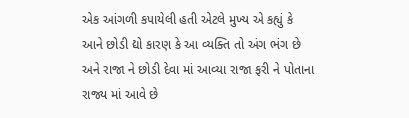એક આંગળી કપાયેલી હતી એટલે મુખ્ય એ કહ્યું કે આને છોડી દ્યો કારણ કે આ વ્યક્તિ તો અંગ ભંગ છે અને રાજા ને છોડી દેવા માં આવ્યા રાજા ફરી ને પોતાના રાજ્ય માં આવે છે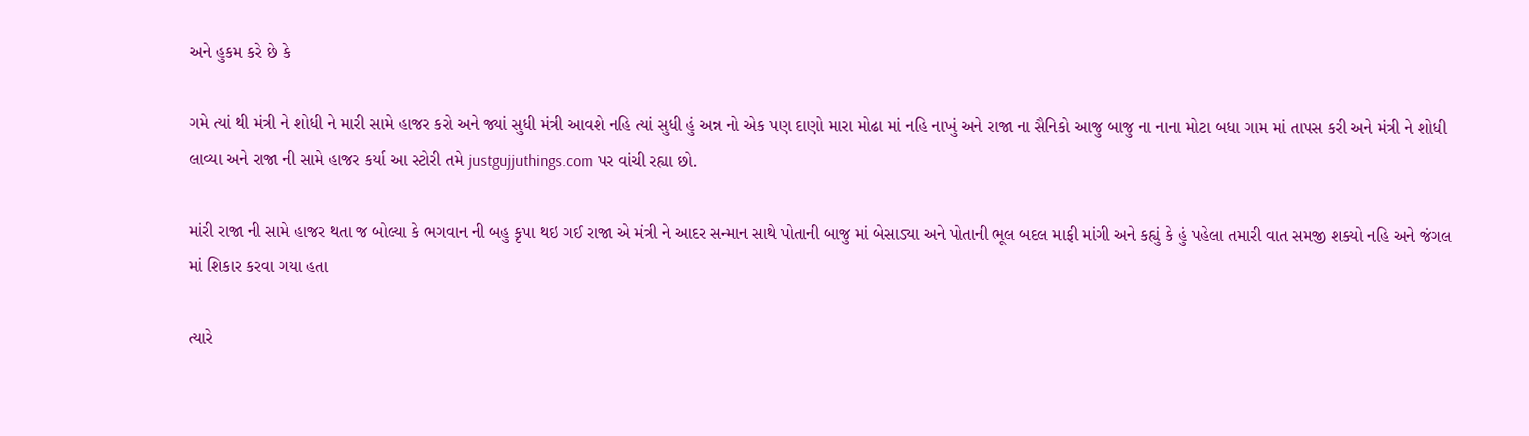અને હુકમ કરે છે કે

ગમે ત્યાં થી મંત્રી ને શોધી ને મારી સામે હાજર કરો અને જ્યાં સુધી મંત્રી આવશે નહિ ત્યાં સુધી હું અન્ન નો એક પણ દાણો મારા મોઢા માં નહિ નાખું અને રાજા ના સૈનિકો આજુ બાજુ ના નાના મોટા બધા ગામ માં તાપસ કરી અને મંત્રી ને શોધી લાવ્યા અને રાજા ની સામે હાજર કર્યા આ સ્ટોરી તમે justgujjuthings.com પર વાંચી રહ્યા છો.

માંરી રાજા ની સામે હાજર થતા જ બોલ્યા કે ભગવાન ની બહુ કૃપા થઇ ગઈ રાજા એ મંત્રી ને આદર સન્માન સાથે પોતાની બાજુ માં બેસાડ્યા અને પોતાની ભૂલ બદલ માફી માંગી અને કહ્યું કે હું પહેલા તમારી વાત સમજી શક્યો નહિ અને જંગલ માં શિકાર કરવા ગયા હતા

ત્યારે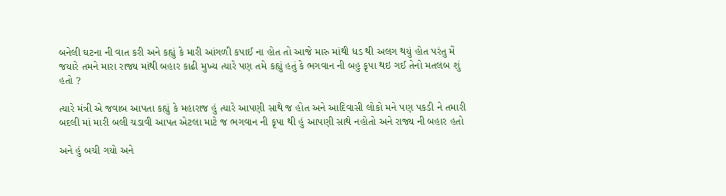બનેલી ઘટના ની વાત કરી અને કહ્યું કે મારી આંગળી કપાઈ ના હોત તો આજે મારુ માંથી ધડ થી અલગ થયું હોત પરંતુ મેં જયારે તમને મારા રાજ્ય માંથી બહાર કાઢી મુખ્ય ત્યારે પણ તમે કહ્યું હતું કે ભગવાન ની બહુ કૃપા થઇ ગઈ તેનો મતલબ શું હતો ?

ત્યારે મંત્રી એ જવાબ આપતા કહ્યું કે મહારાજ હું ત્યારે આપણી સાથે જ હોત અને આદિવાસી લોકો મને પણ પકડી ને તમારી બદલી માં મારી બલી ચડાવી આપત એટલા માટે જ ભગવાન ની કૃપા થી હું આપણી સાથે નહોતો અને રાજ્ય ની બહાર હતો

અને હું બચી ગયો અને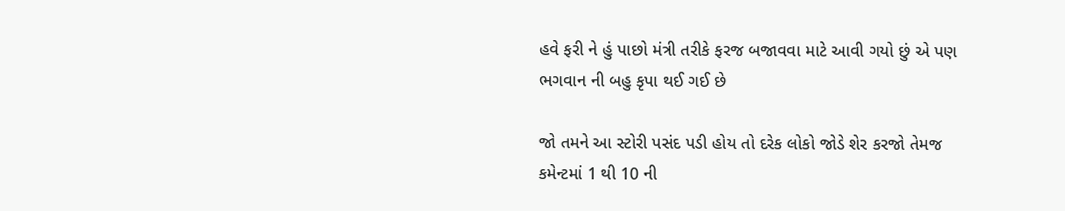હવે ફરી ને હું પાછો મંત્રી તરીકે ફરજ બજાવવા માટે આવી ગયો છું એ પણ ભગવાન ની બહુ કૃપા થઈ ગઈ છે

જો તમને આ સ્ટોરી પસંદ પડી હોય તો દરેક લોકો જોડે શેર કરજો તેમજ કમેન્ટમાં 1 થી 10 ની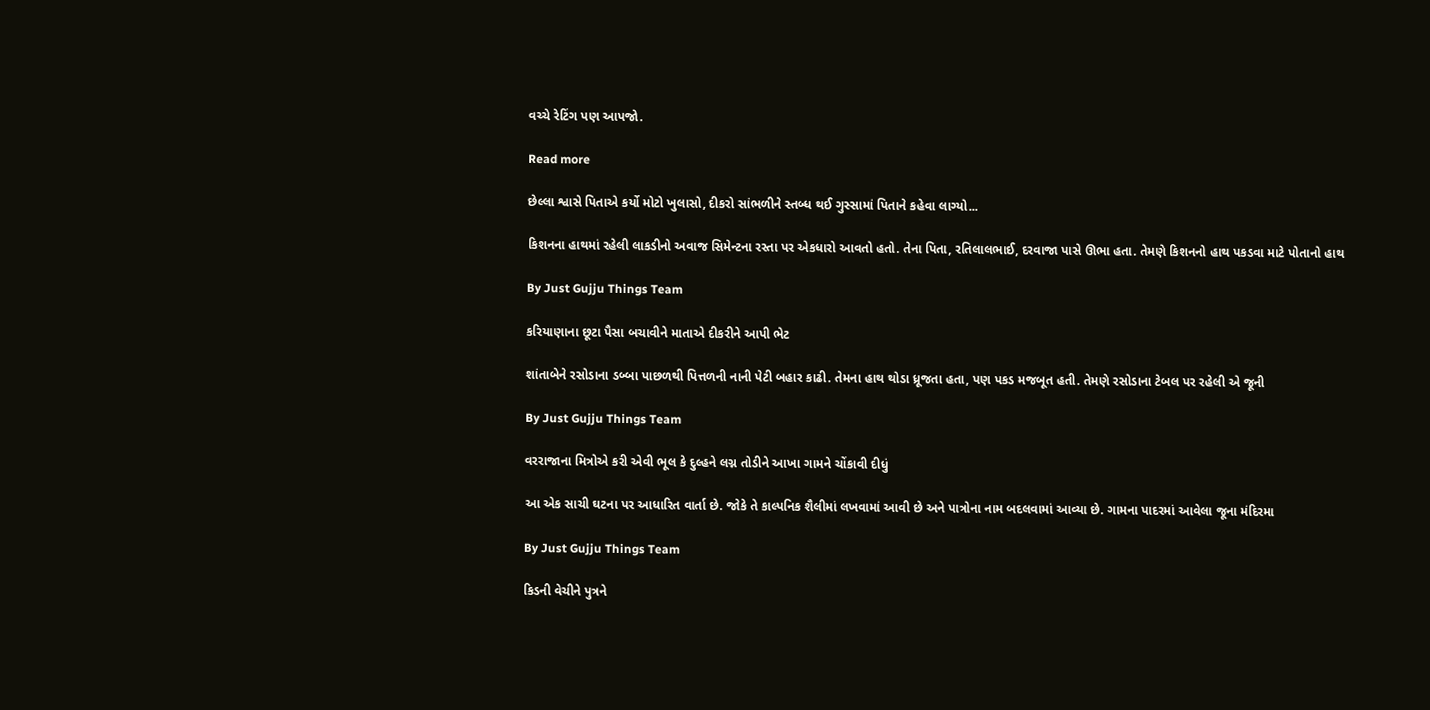વચ્ચે રેટિંગ પણ આપજો.

Read more

છેલ્લા શ્વાસે પિતાએ કર્યો મોટો ખુલાસો, દીકરો સાંભળીને સ્તબ્ધ થઈ ગુસ્સામાં પિતાને કહેવા લાગ્યો...

કિશનના હાથમાં રહેલી લાકડીનો અવાજ સિમેન્ટના રસ્તા પર એકધારો આવતો હતો. તેના પિતા, રતિલાલભાઈ, દરવાજા પાસે ઊભા હતા. તેમણે કિશનનો હાથ પકડવા માટે પોતાનો હાથ

By Just Gujju Things Team

કરિયાણાના છૂટા પૈસા બચાવીને માતાએ દીકરીને આપી ભેટ

શાંતાબેને રસોડાના ડબ્બા પાછળથી પિત્તળની નાની પેટી બહાર કાઢી. તેમના હાથ થોડા ધ્રૂજતા હતા, પણ પકડ મજબૂત હતી. તેમણે રસોડાના ટેબલ પર રહેલી એ જૂની

By Just Gujju Things Team

વરરાજાના મિત્રોએ કરી એવી ભૂલ કે દુલ્હને લગ્ન તોડીને આખા ગામને ચોંકાવી દીધું

આ એક સાચી ઘટના પર આધારિત વાર્તા છે. જોકે તે કાલ્પનિક શૈલીમાં લખવામાં આવી છે અને પાત્રોના નામ બદલવામાં આવ્યા છે. ગામના પાદરમાં આવેલા જૂના મંદિરમા

By Just Gujju Things Team

કિડની વેચીને પુત્રને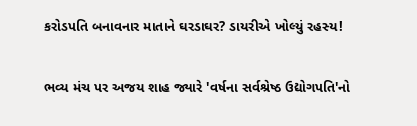કરોડપતિ બનાવનાર માતાને ઘરડાઘર? ડાયરીએ ખોલ્યું રહસ્ય!

ભવ્ય મંચ પર અજય શાહ જ્યારે 'વર્ષના સર્વશ્રેષ્ઠ ઉદ્યોગપતિ'નો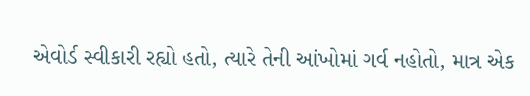એવોર્ડ સ્વીકારી રહ્યો હતો, ત્યારે તેની આંખોમાં ગર્વ નહોતો, માત્ર એક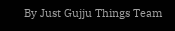By Just Gujju Things Team